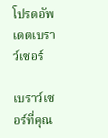โปรดอัพเดตเบราว์เซอร์

เบราว์เซอร์ที่คุณ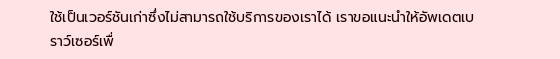ใช้เป็นเวอร์ชันเก่าซึ่งไม่สามารถใช้บริการของเราได้ เราขอแนะนำให้อัพเดตเบราว์เซอร์เพื่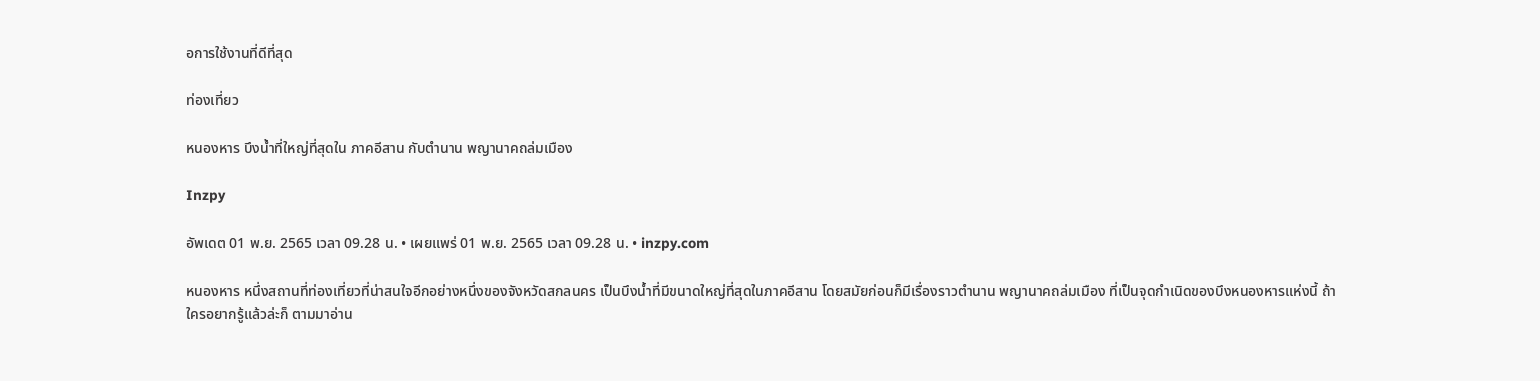อการใช้งานที่ดีที่สุด

ท่องเที่ยว

หนองหาร บึงน้ำที่ใหญ่ที่สุดใน ภาคอีสาน กับตำนาน พญานาคถล่มเมือง

Inzpy

อัพเดต 01 พ.ย. 2565 เวลา 09.28 น. • เผยแพร่ 01 พ.ย. 2565 เวลา 09.28 น. • inzpy.com

หนองหาร หนึ่งสถานที่ท่องเที่ยวที่น่าสนใจอีกอย่างหนึ่งของจังหวัดสกลนคร เป็นบึงน้ำที่มีขนาดใหญ่ที่สุดในภาคอีสาน โดยสมัยก่อนก็มีเรื่องราวตำนาน พญานาคถล่มเมือง ที่เป็นจุดกำเนิดของบึงหนองหารแห่งนี้ ถ้าใครอยากรู้แล้วล่ะก็ ตามมาอ่าน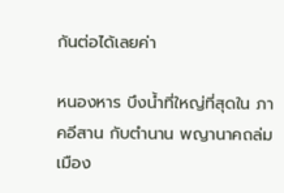กันต่อได้เลยค่า

หนองหาร บึงน้ำที่ใหญ่ที่สุดใน ภาคอีสาน กับตำนาน พญานาคถล่มเมือง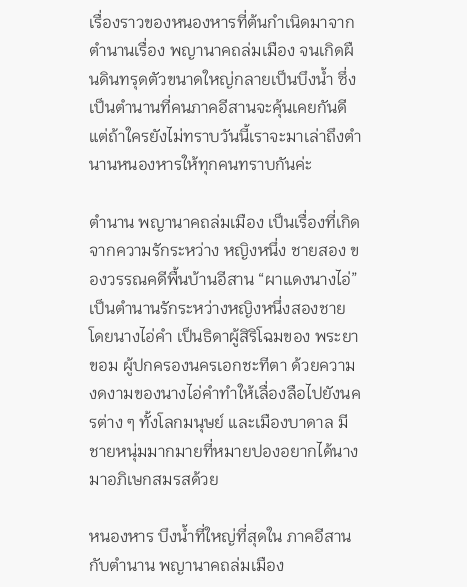เรื่องราวของหนองหารที่ต้นกำเนิดมาจากตำนานเรื่อง พญานาคถล่มเมือง จนเกิดผืนดินทรุดตัวขนาดใหญ่กลายเป็นบึงน้ำ ซึ่งเป็นตำนานที่คนภาคอีสานจะคุ้นเคยกันดี แต่ถ้าใครยังไม่ทราบวันนี้เราจะมาเล่าถึงตำนานหนองหารให้ทุกคนทราบกันค่ะ

ตำนาน พญานาคถล่มเมือง เป็นเรื่องที่เกิดจากความรักระหว่าง หญิงหนึ่ง ชายสอง ของวรรณคดีพื้นบ้านอีสาน “ผาแดงนางไอ่” เป็นตำนานรักระหว่างหญิงหนึ่งสองชาย โดยนางไอ่คำ เป็นธิดาผู้สิริโฉมของ พระยาขอม ผู้ปกครองนครเอกชะทีตา ด้วยความงดงามของนางไอ่คำทำให้เลื่องลือไปยังนครต่าง ๆ ทั้งโลกมนุษย์ และเมืองบาดาล มีชายหนุ่มมากมายที่หมายปองอยากได้นางมาอภิเษกสมรสด้วย

หนองหาร บึงน้ำที่ใหญ่ที่สุดใน ภาคอีสาน กับตำนาน พญานาคถล่มเมือง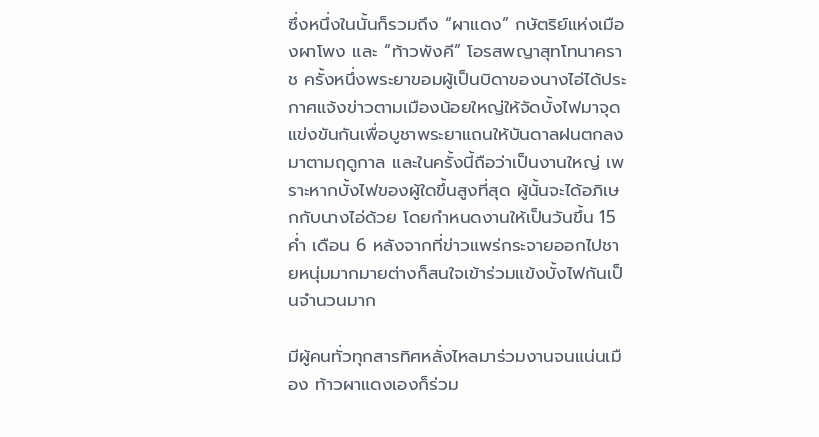ซึ่งหนึ่งในนั้นก็รวมถึง “ผาแดง” กษัตริย์แห่งเมืองผาโพง และ “ท้าวพังคี” โอรสพญาสุทโทนาคราช ครั้งหนึ่งพระยาขอมผู้เป็นบิดาของนางไอ่ได้ประกาศแจ้งข่าวตามเมืองน้อยใหญ่ให้จัดบั้งไฟมาจุดแข่งขันกันเพื่อบูชาพระยาแถนให้บันดาลฝนตกลงมาตามฤดูกาล และในครั้งนี้ถือว่าเป็นงานใหญ่ เพราะหากบั้งไฟของผู้ใดขึ้นสูงที่สุด ผู้นั้นจะได้อภิเษกกับนางไอ่ด้วย โดยกำหนดงานให้เป็นวันขึ้น 15 ค่ำ เดือน 6 หลังจากที่ข่าวแพร่กระจายออกไปชายหนุ่มมากมายต่างก็สนใจเข้าร่วมแข้งบั้งไฟกันเป็นจำนวนมาก

มีผู้คนทั่วทุกสารทิศหลั่งไหลมาร่วมงานจนแน่นเมือง ท้าวผาแดงเองก็ร่วม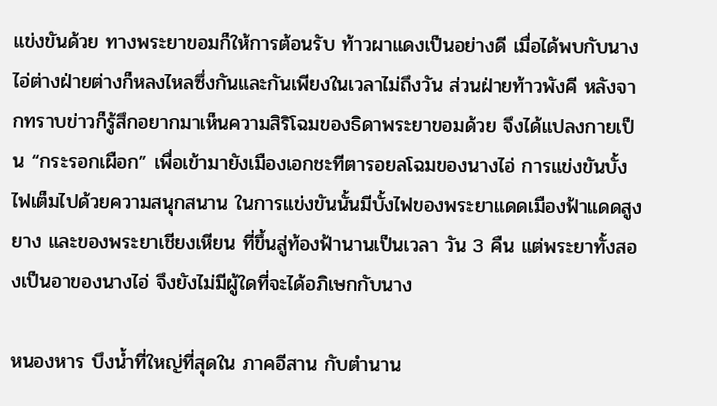แข่งขันด้วย ทางพระยาขอมก็ให้การต้อนรับ ท้าวผาแดงเป็นอย่างดี เมื่อได้พบกับนางไอ่ต่างฝ่ายต่างก็หลงไหลซึ่งกันและกันเพียงในเวลาไม่ถึงวัน ส่วนฝ่ายท้าวพังคี หลังจากทราบข่าวก็รู้สึกอยากมาเห็นความสิริโฉมของธิดาพระยาขอมด้วย จึงได้แปลงกายเป็น “กระรอกเผือก” เพื่อเข้ามายังเมืองเอกชะทีตารอยลโฉมของนางไอ่ การแข่งขันบั้งไฟเต็มไปด้วยความสนุกสนาน ในการแข่งขันนั้นมีบั้งไฟของพระยาแดดเมืองฟ้าแดดสูงยาง และของพระยาเชียงเหียน ที่ขึ้นสู่ท้องฟ้านานเป็นเวลา วัน 3 คืน แต่พระยาทั้งสองเป็นอาของนางไอ่ จึงยังไม่มีผู้ใดที่จะได้อภิเษกกับนาง

หนองหาร บึงน้ำที่ใหญ่ที่สุดใน ภาคอีสาน กับตำนาน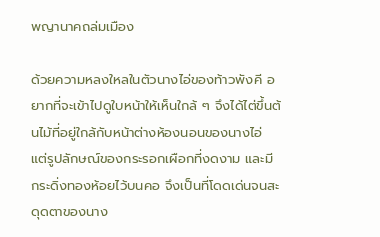พญานาคถล่มเมือง

ด้วยความหลงใหลในตัวนางไอ่ของท้าวพังคี อยากที่จะเข้าไปดูใบหน้าให้เห็นใกล้ ๆ จึงได้ไต่ขึ้นต้นไม้ที่อยู่ใกล้กับหน้าต่างห้องนอนของนางไอ่ แต่รูปลักษณ์ของกระรอกเผือกที่งดงาม และมีกระดิ่งทองห้อยไว้บนคอ จึงเป็นที่โดดเด่นจนสะดุดตาของนาง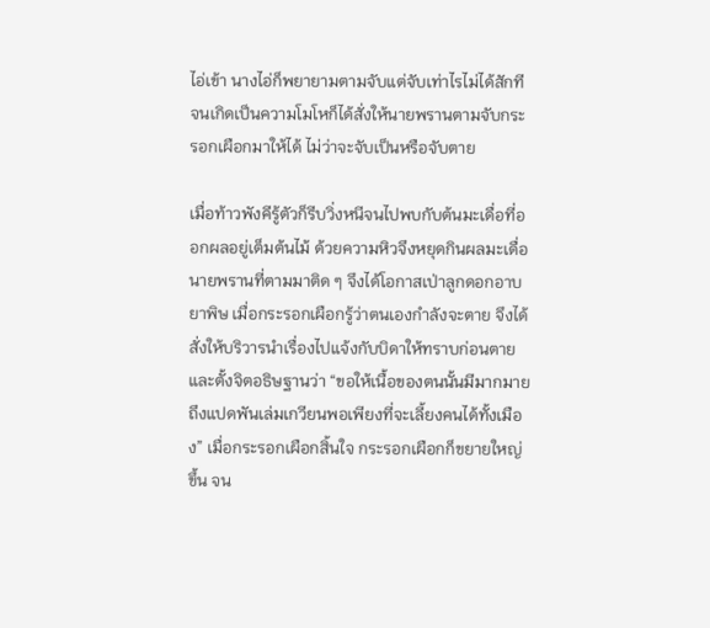ไอ่เข้า นางไอ่ก็พยายามตามจับแต่จับเท่าไรไม่ได้สักที จนเกิดเป็นความโมโหก็ได้สั่งให้นายพรานตามจับกระรอกเผือกมาให้ได้ ไม่ว่าจะจับเป็นหรือจับตาย

เมื่อท้าวพังคีรู้ตัวก็รีบวิ่งหนีจนไปพบกับต้นมะเดื่อที่ออกผลอยู่เต็มต้นไม้ ด้วยความหิวจึงหยุดกินผลมะเดื่อ นายพรานที่ตามมาติด ๆ จึงได้โอกาสเป่าลูกดอกอาบยาพิษ เมื่อกระรอกเผือกรู้ว่าตนเองกำลังจะตาย จึงได้สั่งให้บริวารนำเรื่องไปแจ้งกับบิดาให้ทราบก่อนตาย และตั้งจิตอธิษฐานว่า “ขอให้เนื้อของตนนั้นมีมากมายถึงแปดพันเล่มเกวียนพอเพียงที่จะเลี้ยงคนได้ทั้งเมือง” เมื่อกระรอกเผือกสิ้นใจ กระรอกเผือกก็ขยายใหญ่ขึ้น จน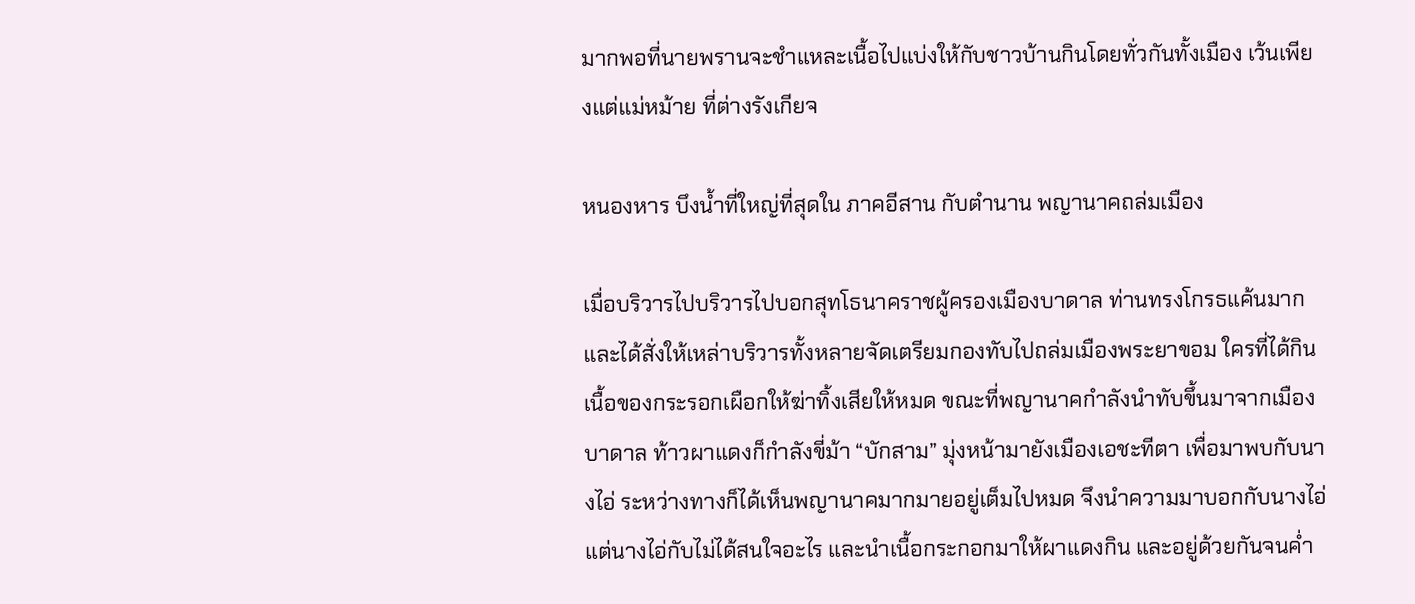มากพอที่นายพรานจะชำแหละเนื้อไปแบ่งให้กับชาวบ้านกินโดยทั่วกันทั้งเมือง เว้นเพียงแต่แม่หม้าย ที่ต่างรังเกียจ

หนองหาร บึงน้ำที่ใหญ่ที่สุดใน ภาคอีสาน กับตำนาน พญานาคถล่มเมือง

เมื่อบริวารไปบริวารไปบอกสุทโธนาคราชผู้ครองเมืองบาดาล ท่านทรงโกรธแค้นมาก และได้สั่งให้เหล่าบริวารทั้งหลายจัดเตรียมกองทับไปถล่มเมืองพระยาขอม ใครที่ได้กินเนื้อของกระรอกเผือกให้ฆ่าทิ้งเสียให้หมด ขณะที่พญานาคกำลังนำทับขึ้นมาจากเมืองบาดาล ท้าวผาแดงก็กำลังขี่ม้า “บักสาม” มุ่งหน้ามายังเมืองเอชะทีตา เพื่อมาพบกับนางไอ่ ระหว่างทางก็ได้เห็นพญานาคมากมายอยู่เต็มไปหมด จึงนำความมาบอกกับนางไอ่ แต่นางไอ่กับไม่ได้สนใจอะไร และนำเนื้อกระกอกมาให้ผาแดงกิน และอยู่ด้วยกันจนค่ำ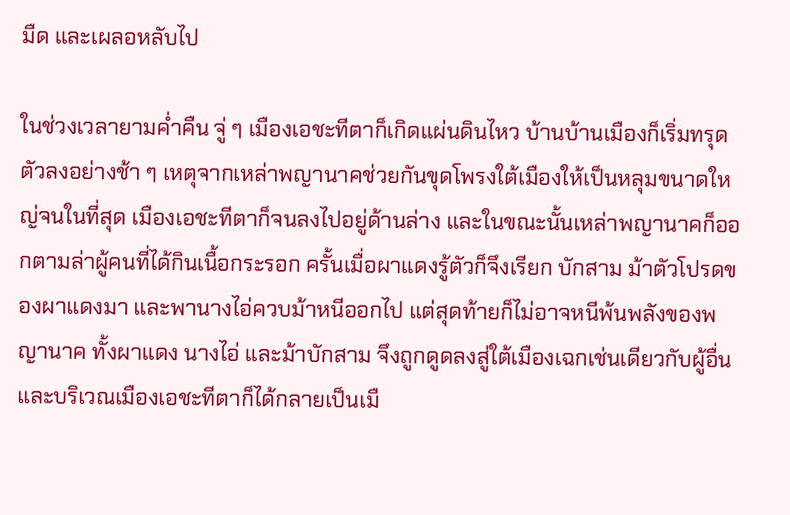มืด และเผลอหลับไป

ในช่วงเวลายามค่ำคืน จู่ ๆ เมืองเอชะทีตาก็เกิดแผ่นดินไหว บ้านบ้านเมืองก็เริ่มทรุดตัวลงอย่างช้า ๆ เหตุจากเหล่าพญานาคช่วยกันขุดโพรงใต้เมืองให้เป็นหลุมขนาดใหญ่จนในที่สุด เมืองเอชะทีตาก็จนลงไปอยู่ด้านล่าง และในขณะนั้นเหล่าพญานาคก็ออกตามล่าผู้คนที่ได้กินเนื้อกระรอก ครั้นเมื่อผาแดงรู้ตัวก็จึงเรียก บักสาม ม้าตัวโปรดของผาแดงมา และพานางไอ่ควบม้าหนีออกไป แต่สุดท้ายก็ไม่อาจหนีพ้นพลังของพญานาค ทั้งผาแดง นางไอ่ และม้าบักสาม จึงถูกดูดลงสู่ใต้เมืองเฉกเช่นเดียวกับผู้อื่น และบริเวณเมืองเอชะทีตาก็ได้กลายเป็นเมื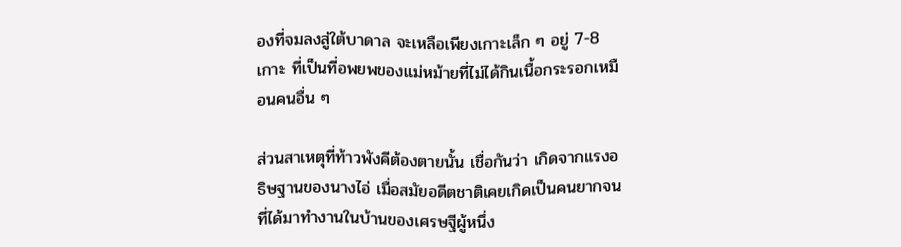องที่จมลงสู่ใต้บาดาล จะเหลือเพียงเกาะเล็ก ๆ อยู่ 7-8 เกาะ ที่เป็นที่อพยพของแม่หม้ายที่ไม่ได้กินเนื้อกระรอกเหมือนคนอื่น ๆ

ส่วนสาเหตุที่ท้าวพังคีต้องตายนั้น เชื่อกันว่า เกิดจากแรงอธิษฐานของนางไอ่ เมื่อสมัยอดีตชาติเคยเกิดเป็นคนยากจนที่ได้มาทำงานในบ้านของเศรษฐีผู้หนึ่ง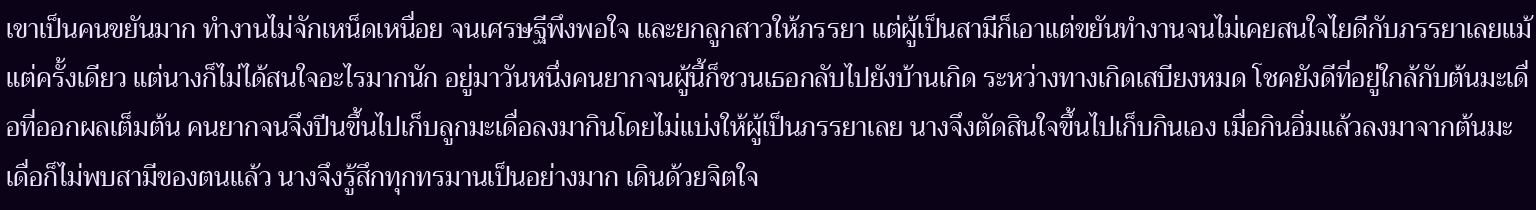เขาเป็นคนขยันมาก ทำงานไม่จักเหน็ดเหนื่อย จนเศรษฐีพึงพอใจ และยกลูกสาวให้ภรรยา แต่ผู้เป็นสามีก็เอาแต่ขยันทำงานจนไม่เคยสนใจไยดีกับภรรยาเลยแม้แต่ครั้งเดียว แต่นางก็ไม่ได้สนใจอะไรมากนัก อยู่มาวันหนึ่งคนยากจนผู้นี้ก็ชวนเธอกลับไปยังบ้านเกิด ระหว่างทางเกิดเสบียงหมด โชคยังดีที่อยู่ใกล้กับต้นมะเดื่อที่ออกผลเต็มต้น คนยากจนจึงปีนขึ้นไปเก็บลูกมะเดื่อลงมากินโดยไม่แบ่งให้ผู้เป็นภรรยาเลย นางจึงตัดสินใจขึ้นไปเก็บกินเอง เมื่อกินอิ่มแล้วลงมาจากต้นมะเดื่อก็ไม่พบสามีของตนแล้ว นางจึงรู้สึกทุกทรมานเป็นอย่างมาก เดินด้วยจิตใจ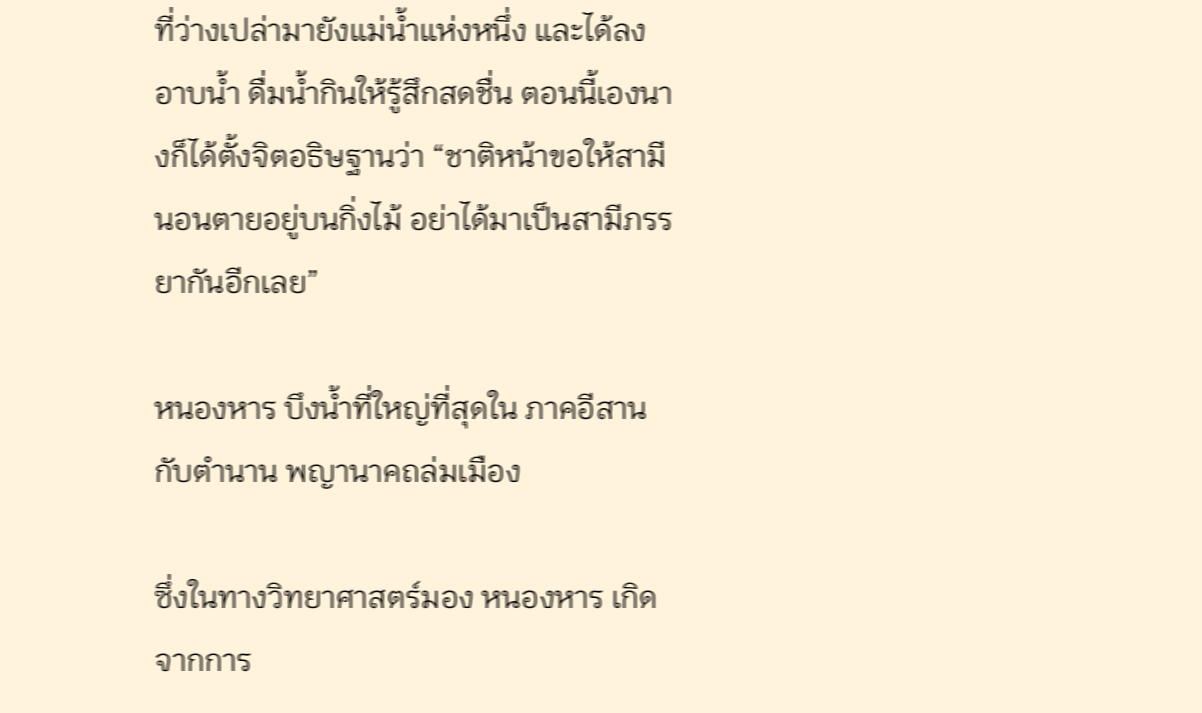ที่ว่างเปล่ามายังแม่น้ำแห่งหนึ่ง และได้ลงอาบน้ำ ดื่มน้ำกินให้รู้สึกสดชื่น ตอนนี้เองนางก็ได้ตั้งจิตอธิษฐานว่า “ชาติหน้าขอให้สามีนอนตายอยู่บนกิ่งไม้ อย่าได้มาเป็นสามีภรรยากันอีกเลย”

หนองหาร บึงน้ำที่ใหญ่ที่สุดใน ภาคอีสาน กับตำนาน พญานาคถล่มเมือง

ซึ่งในทางวิทยาศาสตร์มอง หนองหาร เกิดจากการ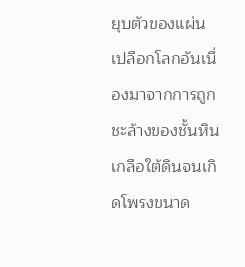ยุบตัวของแผ่นเปลือกโลกอันเนื่องมาจากการถูกชะล้างของชั้นหินเกลือใต้ดินจนเกิดโพรงขนาด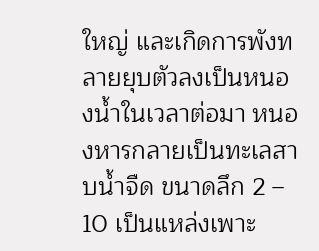ใหญ่ และเกิดการพังทลายยุบตัวลงเป็นหนองน้ำในเวลาต่อมา หนองหารกลายเป็นทะเลสาบน้ำจืด ขนาดลึก 2 – 10 เป็นแหล่งเพาะ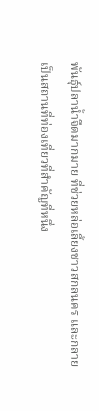พันธุ์ปลาน้ำจืดมากมาย ที่ช่วยหล่อเลี้ยงชาวสกลนคร และกลายเป็นสถานที่ท่องเที่ยวที่สำคัญที่หนึ่ง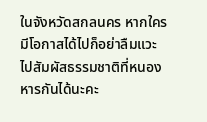ในจังหวัดสกลนคร หากใครมีโอกาสได้ไปก็อย่าลืมแวะไปสัมผัสธรรมชาติที่หนองหารกันได้นะคะ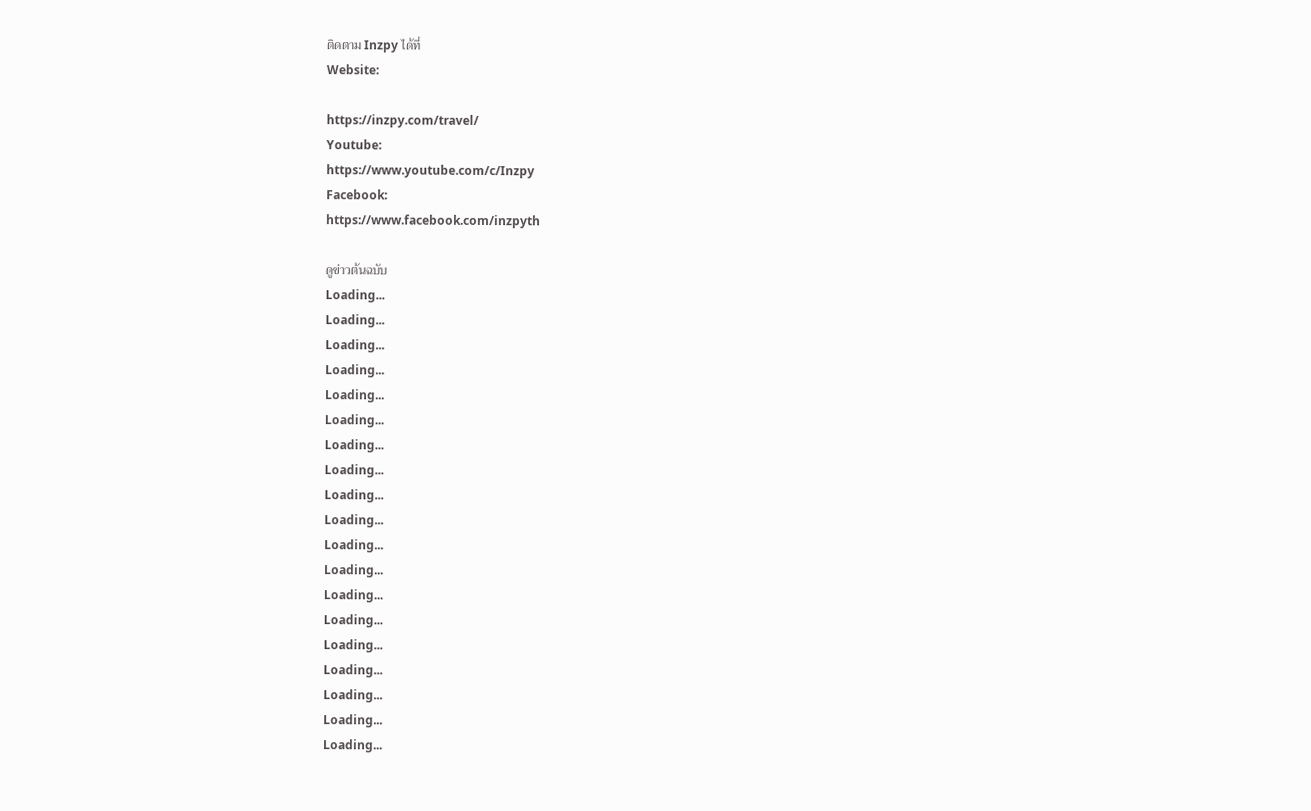ติดตาม Inzpy ได้ที่
Website:

https://inzpy.com/travel/
Youtube:
https://www.youtube.com/c/Inzpy
Facebook:
https://www.facebook.com/inzpyth

ดูข่าวต้นฉบับ
Loading...
Loading...
Loading...
Loading...
Loading...
Loading...
Loading...
Loading...
Loading...
Loading...
Loading...
Loading...
Loading...
Loading...
Loading...
Loading...
Loading...
Loading...
Loading...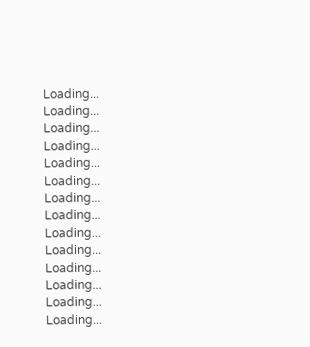Loading...
Loading...
Loading...
Loading...
Loading...
Loading...
Loading...
Loading...
Loading...
Loading...
Loading...
Loading...
Loading...
Loading...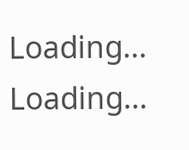Loading...
Loading...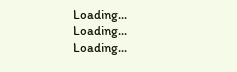Loading...
Loading...
Loading...